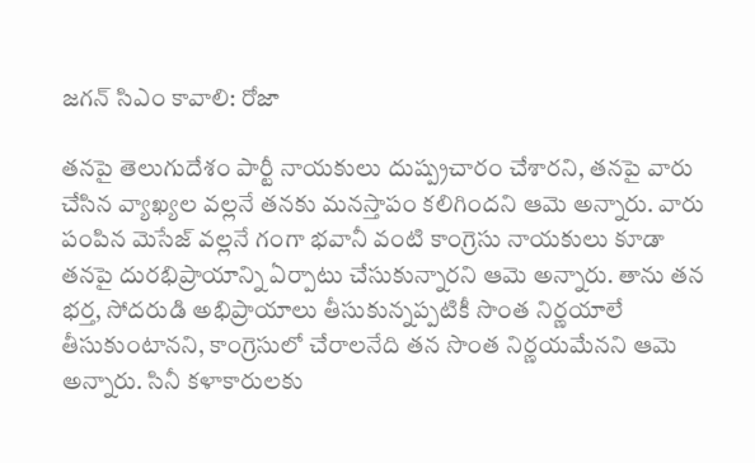జగన్ సిఎం కావాలి: రోజా

తనపై తెలుగుదేశం పార్టీ నాయకులు దుష్ప్రచారం చేశారని, తనపై వారు చేసిన వ్యాఖ్యల వల్లనే తనకు మనస్తాపం కలిగిందని ఆమె అన్నారు. వారు పంపిన మెసేజ్ వల్లనే గంగా భవానీ వంటి కాంగ్రెసు నాయకులు కూడా తనపై దురభిప్రాయాన్ని ఏర్పాటు చేసుకున్నారని ఆమె అన్నారు. తాను తన భర్త, సోదరుడి అభిప్రాయాలు తీసుకున్నప్పటికీ సొంత నిర్ణయాలే తీసుకుంటానని, కాంగ్రెసులో చేరాలనేది తన సొంత నిర్ణయమేనని ఆమె అన్నారు. సినీ కళాకారులకు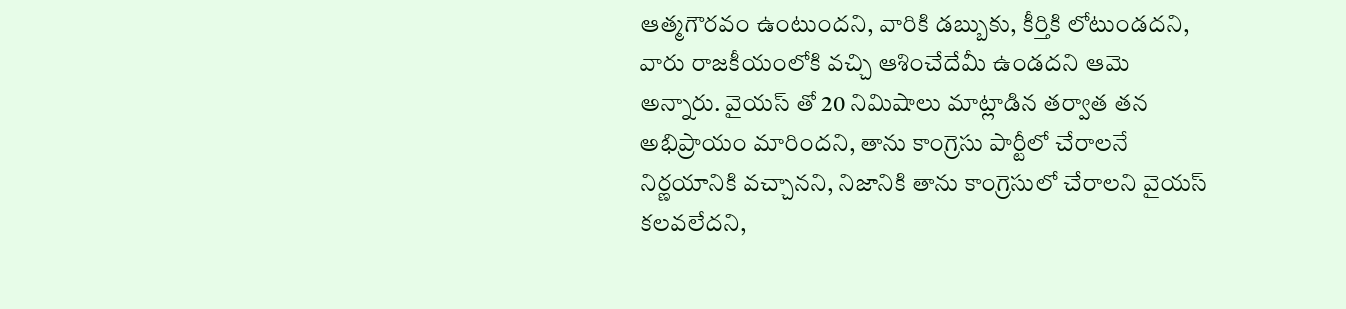ఆత్మగౌరవం ఉంటుందని, వారికి డబ్బుకు, కీర్తికి లోటుండదని, వారు రాజకీయంలోకి వచ్చి ఆశించేదేమీ ఉండదని ఆమె అన్నారు. వైయస్ తో 20 నిమిషాలు మాట్లాడిన తర్వాత తన అభిప్రాయం మారిందని, తాను కాంగ్రెసు పార్టీలో చేరాలనే నిర్ణయానికి వచ్చానని, నిజానికి తాను కాంగ్రెసులో చేరాలని వైయస్ కలవలేదని,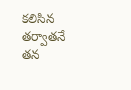కలిసిన తర్వాతనే తన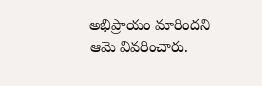అభిప్రాయం మారిందని ఆమె వివరించారు.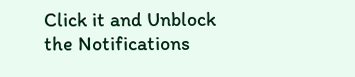Click it and Unblock the Notifications